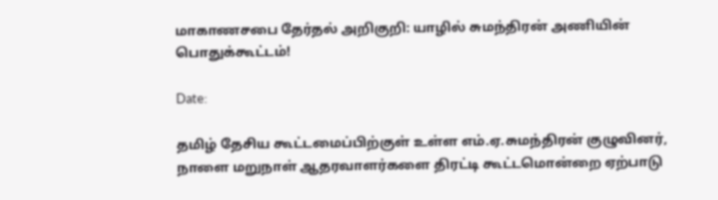மாகாணசபை தேர்தல் அறிகுறி: யாழில் சுமந்திரன் அணியின் பொதுக்கூட்டம்!

Date:

தமிழ் தேசிய கூட்டமைப்பிற்குள் உள்ள எம்.ஏ.சுமந்திரன் குழுவினர், நாளை மறுநாள் ஆதரவாளர்களை திரட்டி கூட்டமொன்றை ஏற்பாடு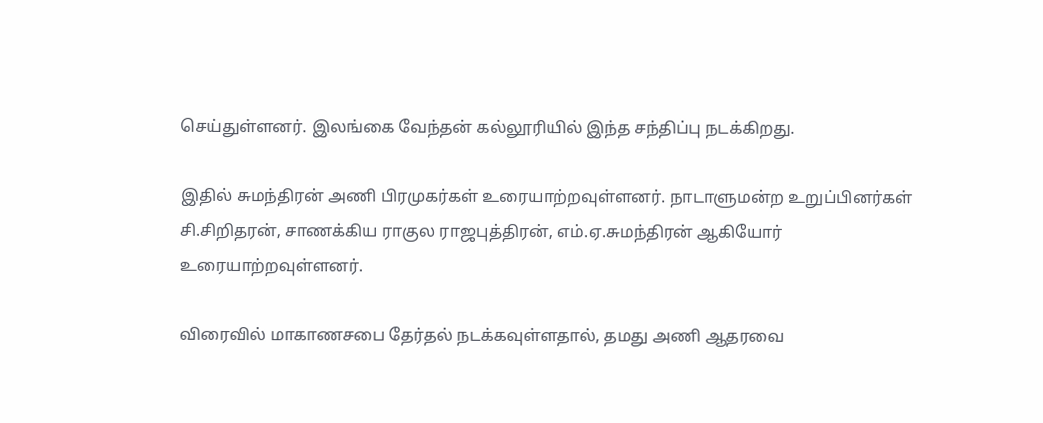செய்துள்ளனர். இலங்கை வேந்தன் கல்லூரியில் இந்த சந்திப்பு நடக்கிறது.

இதில் சுமந்திரன் அணி பிரமுகர்கள் உரையாற்றவுள்ளனர். நாடாளுமன்ற உறுப்பினர்கள் சி.சிறிதரன், சாணக்கிய ராகுல ராஜபுத்திரன், எம்.ஏ.சுமந்திரன் ஆகியோர் உரையாற்றவுள்ளனர்.

விரைவில் மாகாணசபை தேர்தல் நடக்கவுள்ளதால், தமது அணி ஆதரவை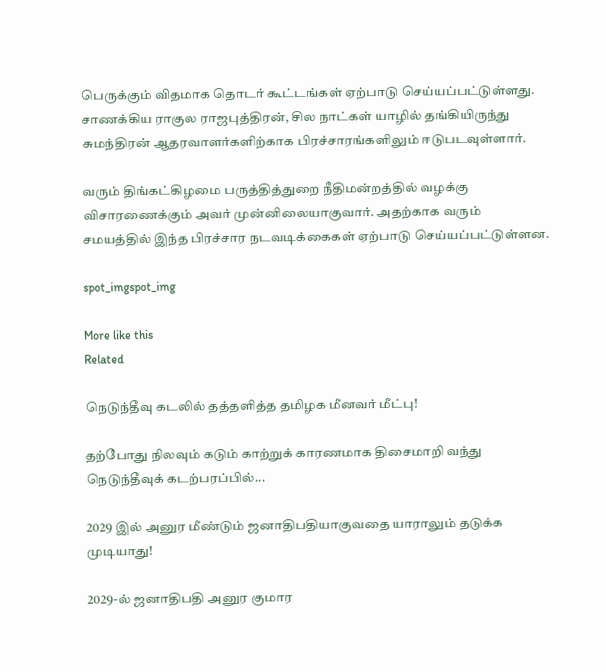பெருக்கும் விதமாக தொடர் கூட்டங்கள் ஏற்பாடு செய்யப்பட்டுள்ளது. சாணக்கிய ராகுல ராஜபுத்திரன், சில நாட்கள் யாழில் தங்கியிருந்து சுமந்திரன் ஆதரவாளர்களிற்காக பிரச்சாரங்களிலும் ஈடுபடவுள்ளார்.

வரும் திங்கட்கிழமை பருத்தித்துறை நீதிமன்றத்தில் வழக்கு விசாரணைக்கும் அவர் முன்னிலையாகுவார். அதற்காக வரும் சமயத்தில் இந்த பிரச்சார நடவடிக்கைகள் ஏற்பாடு செய்யப்பட்டுள்ளன.

spot_imgspot_img

More like this
Related

நெடுந்தீவு கடலில் தத்தளித்த தமிழக மீனவர் மீட்பு!

தற்போது நிலவும் கடும் காற்றுக் காரணமாக திசைமாறி வந்து நெடுந்தீவுக் கடற்பரப்பில்...

2029 இல் அனுர மீண்டும் ஜனாதிபதியாகுவதை யாராலும் தடுக்க முடியாது!

2029-ல் ஜனாதிபதி அனுர குமார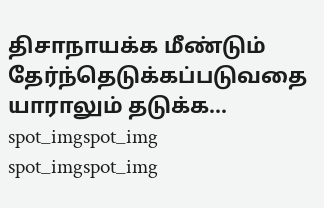திசாநாயக்க மீண்டும் தேர்ந்தெடுக்கப்படுவதை யாராலும் தடுக்க...
spot_imgspot_img
spot_imgspot_img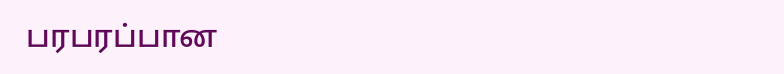பரபரப்பான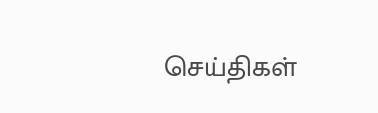செய்திகள்